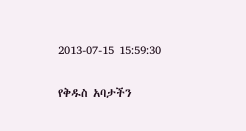2013-07-15 15:59:30

የቅዱስ አባታችን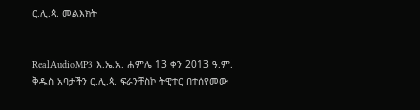ር.ሊ.ጳ. መልእክት


RealAudioMP3 እ.ኤ.አ. ሐምሌ 13 ቀን 2013 ዓ.ም. ቅዱስ አባታችን ር.ሊ.ጳ. ፍራንቸስኮ ትዊተር በተሰየመው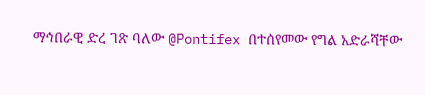ማኅበራዊ ድረ ገጽ ባለው @Pontifex በተሰየመው የግል አድራሻቸው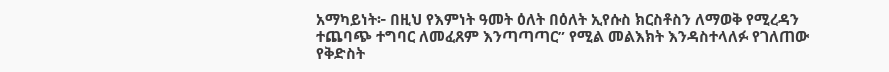አማካይነት፦ በዚህ የእምነት ዓመት ዕለት በዕለት ኢየሱስ ክርስቶስን ለማወቅ የሚረዳን ተጨባጭ ተግባር ለመፈጸም እንጣጣጣር” የሚል መልእክት እንዳስተላለፉ የገለጠው የቅድስት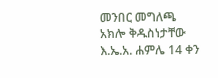መንበር መግለጫ አክሎ ቅዱስነታቸው እ.ኤ.አ. ሐምሌ 14 ቀን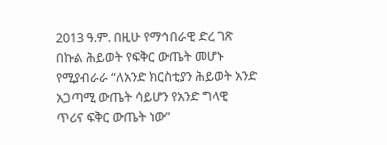2013 ዓ.ም. በዚሁ የማኅበራዊ ድረ ገጽ በኩል ሕይወት የፍቅር ውጤት መሆኑ የሚያብራራ “ለአንድ ክርስቲያን ሕይወት አንድ አጋጣሚ ውጤት ሳይሆን የአንድ ግላዊ ጥሪና ፍቅር ውጤት ነው”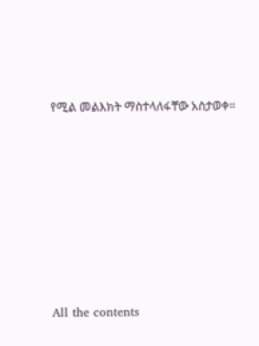የሚል መልእክት ማስተላለፋቸው አስታወቀ።








All the contents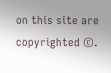on this site are copyrighted ©.